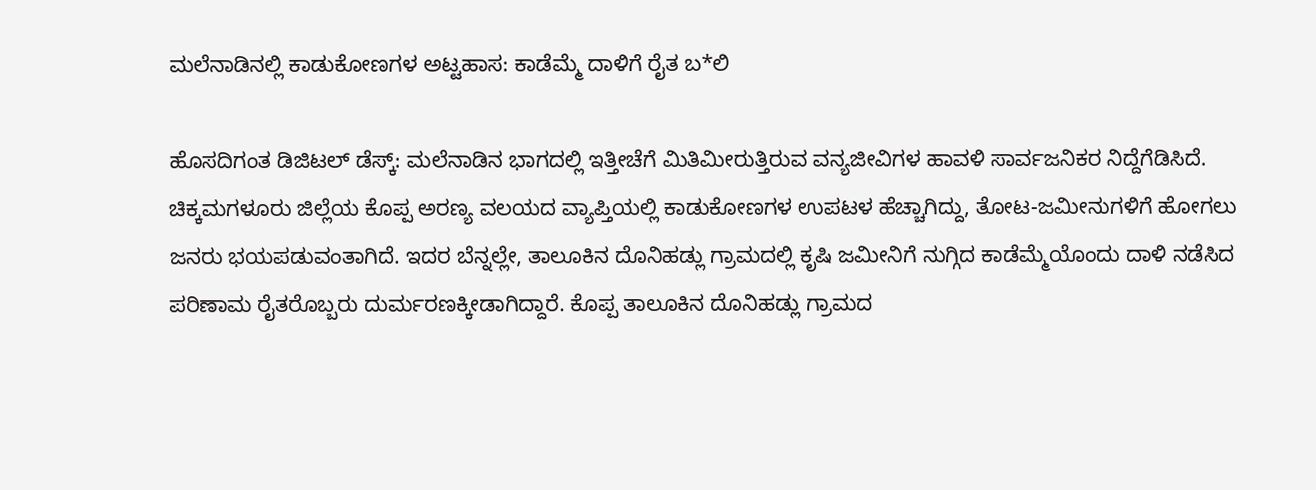ಮಲೆನಾಡಿನಲ್ಲಿ ಕಾಡುಕೋಣಗಳ ಅಟ್ಟಹಾಸ: ಕಾಡೆಮ್ಮೆ ದಾಳಿಗೆ ರೈತ ಬ*ಲಿ

ಹೊಸದಿಗಂತ ಡಿಜಿಟಲ್‌ ಡೆಸ್ಕ್: ಮಲೆನಾಡಿನ ಭಾಗದಲ್ಲಿ ಇತ್ತೀಚೆಗೆ ಮಿತಿಮೀರುತ್ತಿರುವ ವನ್ಯಜೀವಿಗಳ ಹಾವಳಿ ಸಾರ್ವಜನಿಕರ ನಿದ್ದೆಗೆಡಿಸಿದೆ. ಚಿಕ್ಕಮಗಳೂರು ಜಿಲ್ಲೆಯ ಕೊಪ್ಪ ಅರಣ್ಯ ವಲಯದ ವ್ಯಾಪ್ತಿಯಲ್ಲಿ ಕಾಡುಕೋಣಗಳ ಉಪಟಳ ಹೆಚ್ಚಾಗಿದ್ದು, ತೋಟ-ಜಮೀನುಗಳಿಗೆ ಹೋಗಲು ಜನರು ಭಯಪಡುವಂತಾಗಿದೆ. ಇದರ ಬೆನ್ನಲ್ಲೇ, ತಾಲೂಕಿನ ದೊನಿಹಡ್ಲು ಗ್ರಾಮದಲ್ಲಿ ಕೃಷಿ ಜಮೀನಿಗೆ ನುಗ್ಗಿದ ಕಾಡೆಮ್ಮೆಯೊಂದು ದಾಳಿ ನಡೆಸಿದ ಪರಿಣಾಮ ರೈತರೊಬ್ಬರು ದುರ್ಮರಣಕ್ಕೀಡಾಗಿದ್ದಾರೆ. ಕೊಪ್ಪ ತಾಲೂಕಿನ ದೊನಿಹಡ್ಲು ಗ್ರಾಮದ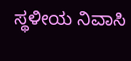ಸ್ಥಳೀಯ ನಿವಾಸಿ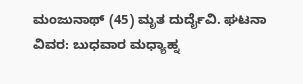ಮಂಜುನಾಥ್ (45) ಮೃತ ದುರ್ದೈವಿ. ಘಟನಾ ವಿವರ: ಬುಧವಾರ ಮಧ್ಯಾಹ್ನ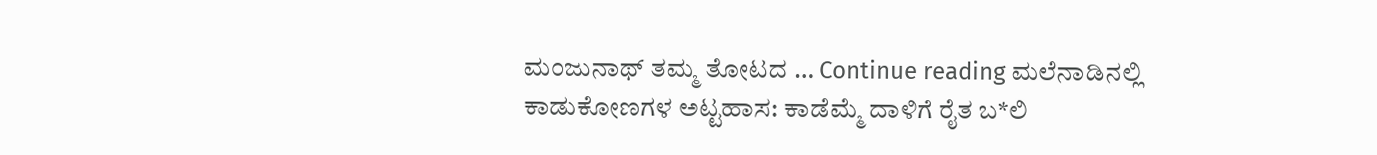ಮಂಜುನಾಥ್ ತಮ್ಮ ತೋಟದ … Continue reading ಮಲೆನಾಡಿನಲ್ಲಿ ಕಾಡುಕೋಣಗಳ ಅಟ್ಟಹಾಸ: ಕಾಡೆಮ್ಮೆ ದಾಳಿಗೆ ರೈತ ಬ*ಲಿ